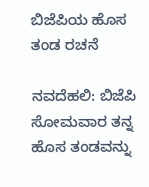ಬಿಜೆಪಿಯ ಹೊಸ ತಂಡ ರಚನೆ

ನವದೆಹಲಿ: ಬಿಜೆಪಿ ಸೋಮವಾರ ತನ್ನ ಹೊಸ ತಂಡವನ್ನು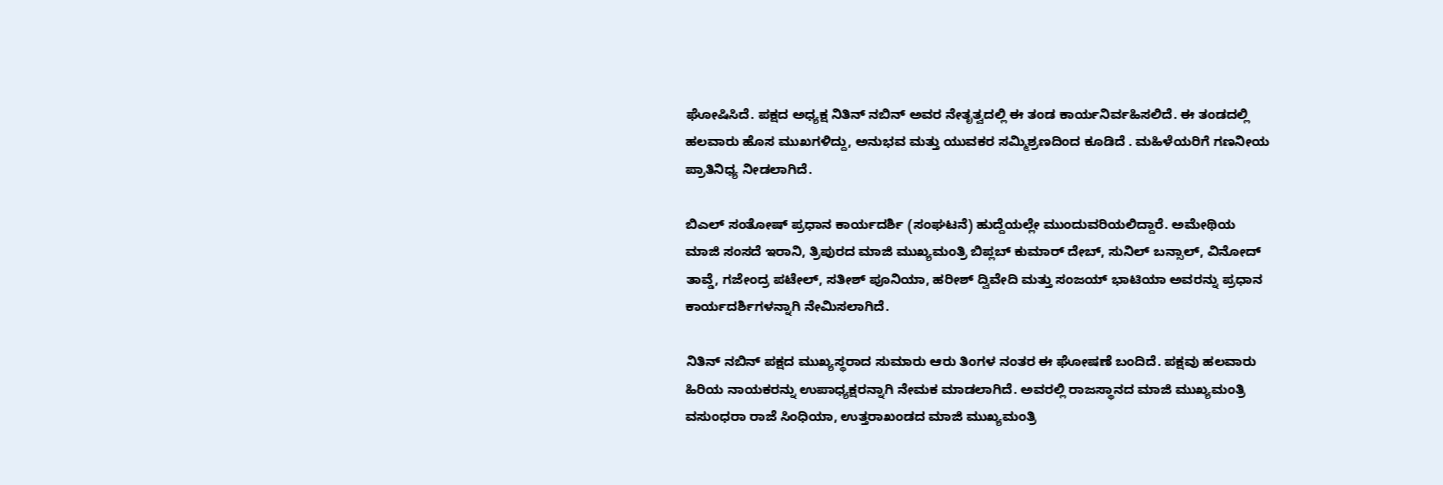ಘೋಷಿಸಿದೆ. ಪಕ್ಷದ ಅಧ್ಯಕ್ಷ ನಿತಿನ್ ನಬಿನ್ ಅವರ ನೇತೃತ್ವದಲ್ಲಿ ಈ ತಂಡ ಕಾರ್ಯನಿರ್ವಹಿಸಲಿದೆ. ಈ ತಂಡದಲ್ಲಿ ಹಲವಾರು ಹೊಸ ಮುಖಗಳಿದ್ದು, ಅನುಭವ ಮತ್ತು ಯುವಕರ ಸಮ್ಮಿಶ್ರಣದಿಂದ ಕೂಡಿದೆ . ಮಹಿಳೆಯರಿಗೆ ಗಣನೀಯ ಪ್ರಾತಿನಿಧ್ಯ ನೀಡಲಾಗಿದೆ.

ಬಿಎಲ್ ಸಂತೋಷ್ ಪ್ರಧಾನ ಕಾರ್ಯದರ್ಶಿ (ಸಂಘಟನೆ) ಹುದ್ದೆಯಲ್ಲೇ ಮುಂದುವರಿಯಲಿದ್ದಾರೆ. ಅಮೇಥಿಯ ಮಾಜಿ ಸಂಸದೆ ಇರಾನಿ, ತ್ರಿಪುರದ ಮಾಜಿ ಮುಖ್ಯಮಂತ್ರಿ ಬಿಪ್ಲಬ್ ಕುಮಾರ್ ದೇಬ್, ಸುನಿಲ್ ಬನ್ಸಾಲ್, ವಿನೋದ್ ತಾವ್ಡೆ, ಗಜೇಂದ್ರ ಪಟೇಲ್, ಸತೀಶ್ ಪೂನಿಯಾ, ಹರೀಶ್ ದ್ವಿವೇದಿ ಮತ್ತು ಸಂಜಯ್ ಭಾಟಿಯಾ ಅವರನ್ನು ಪ್ರಧಾನ ಕಾರ್ಯದರ್ಶಿಗಳನ್ನಾಗಿ ನೇಮಿಸಲಾಗಿದೆ.

ನಿತಿನ್ ನಬಿನ್ ಪಕ್ಷದ ಮುಖ್ಯಸ್ಥರಾದ ಸುಮಾರು ಆರು ತಿಂಗಳ ನಂತರ ಈ ಘೋಷಣೆ ಬಂದಿದೆ. ಪಕ್ಷವು ಹಲವಾರು ಹಿರಿಯ ನಾಯಕರನ್ನು ಉಪಾಧ್ಯಕ್ಷರನ್ನಾಗಿ ನೇಮಕ ಮಾಡಲಾಗಿದೆ. ಅವರಲ್ಲಿ ರಾಜಸ್ಥಾನದ ಮಾಜಿ ಮುಖ್ಯಮಂತ್ರಿ ವಸುಂಧರಾ ರಾಜೆ ಸಿಂಧಿಯಾ, ಉತ್ತರಾಖಂಡದ ಮಾಜಿ ಮುಖ್ಯಮಂತ್ರಿ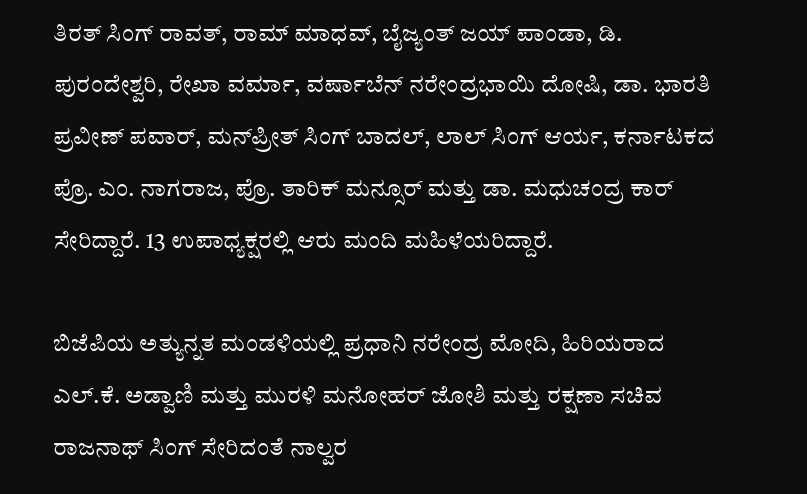ತಿರತ್ ಸಿಂಗ್ ರಾವತ್, ರಾಮ್ ಮಾಧವ್, ಬೈಜ್ಯಂತ್ ಜಯ್ ಪಾಂಡಾ, ಡಿ. ಪುರಂದೇಶ್ವರಿ, ರೇಖಾ ವರ್ಮಾ, ವರ್ಷಾಬೆನ್ ನರೇಂದ್ರಭಾಯಿ ದೋಷಿ, ಡಾ. ಭಾರತಿ ಪ್ರವೀಣ್ ಪವಾರ್, ಮನ್‌ಪ್ರೀತ್ ಸಿಂಗ್ ಬಾದಲ್, ಲಾಲ್ ಸಿಂಗ್ ಆರ್ಯ, ಕರ್ನಾಟಕದ ಪ್ರೊ. ಎಂ. ನಾಗರಾಜ, ಪ್ರೊ. ತಾರಿಕ್ ಮನ್ಸೂರ್ ಮತ್ತು ಡಾ. ಮಧುಚಂದ್ರ ಕಾರ್ ಸೇರಿದ್ದಾರೆ. 13 ಉಪಾಧ್ಯಕ್ಷರಲ್ಲಿ ಆರು ಮಂದಿ ಮಹಿಳೆಯರಿದ್ದಾರೆ.

ಬಿಜೆಪಿಯ ಅತ್ಯುನ್ನತ ಮಂಡಳಿಯಲ್ಲಿ ಪ್ರಧಾನಿ ನರೇಂದ್ರ ಮೋದಿ, ಹಿರಿಯರಾದ ಎಲ್.ಕೆ. ಅಡ್ವಾಣಿ ಮತ್ತು ಮುರಳಿ ಮನೋಹರ್ ಜೋಶಿ ಮತ್ತು ರಕ್ಷಣಾ ಸಚಿವ ರಾಜನಾಥ್ ಸಿಂಗ್ ಸೇರಿದಂತೆ ನಾಲ್ವರ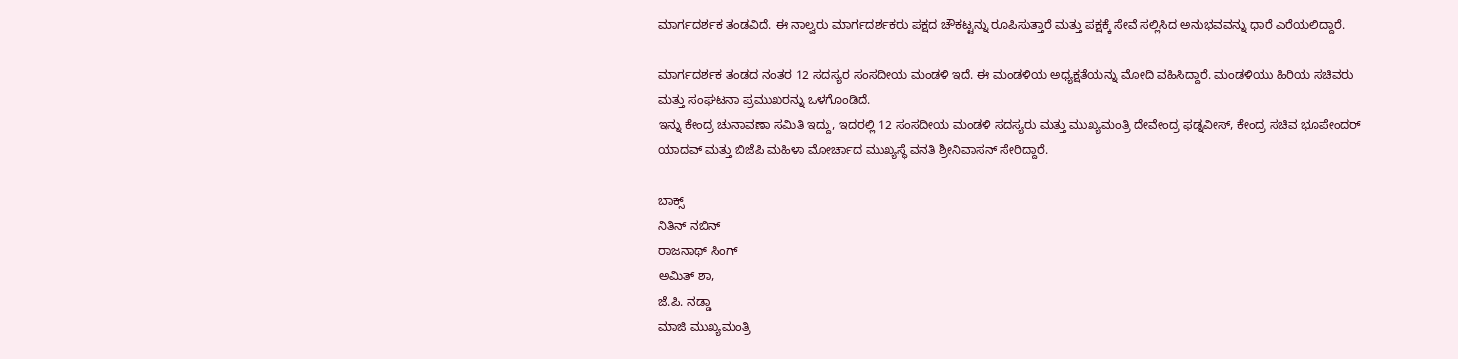ಮಾರ್ಗದರ್ಶಕ ತಂಡವಿದೆ. ಈ ನಾಲ್ವರು ಮಾರ್ಗದರ್ಶಕರು ಪಕ್ಷದ ಚೌಕಟ್ಟನ್ನು ರೂಪಿಸುತ್ತಾರೆ ಮತ್ತು ಪಕ್ಷಕ್ಕೆ ಸೇವೆ ಸಲ್ಲಿಸಿದ ಅನುಭವವನ್ನು ಧಾರೆ ಎರೆಯಲಿದ್ದಾರೆ.

ಮಾರ್ಗದರ್ಶಕ ತಂಡದ ನಂತರ 12 ಸದಸ್ಯರ ಸಂಸದೀಯ ಮಂಡಳಿ ಇದೆ. ಈ ಮಂಡಳಿಯ ಅಧ್ಯಕ್ಷತೆಯನ್ನು ಮೋದಿ ವಹಿಸಿದ್ದಾರೆ. ಮಂಡಳಿಯು ಹಿರಿಯ ಸಚಿವರು ಮತ್ತು ಸಂಘಟನಾ ಪ್ರಮುಖರನ್ನು ಒಳಗೊಂಡಿದೆ.
ಇನ್ನು ಕೇಂದ್ರ ಚುನಾವಣಾ ಸಮಿತಿ ಇದ್ದು, ಇದರಲ್ಲಿ 12 ಸಂಸದೀಯ ಮಂಡಳಿ ಸದಸ್ಯರು ಮತ್ತು ಮುಖ್ಯಮಂತ್ರಿ ದೇವೇಂದ್ರ ಫಡ್ನವೀಸ್, ಕೇಂದ್ರ ಸಚಿವ ಭೂಪೇಂದರ್ ಯಾದವ್ ಮತ್ತು ಬಿಜೆಪಿ ಮಹಿಳಾ ಮೋರ್ಚಾದ ಮುಖ್ಯಸ್ಥೆ ವನತಿ ಶ್ರೀನಿವಾಸನ್ ಸೇರಿದ್ದಾರೆ.

ಬಾಕ್ಸ್
ನಿತಿನ್ ನಬಿನ್
ರಾಜನಾಥ್ ಸಿಂಗ್
ಅಮಿತ್ ಶಾ,
ಜೆ.ಪಿ. ನಡ್ಡಾ
ಮಾಜಿ ಮುಖ್ಯಮಂತ್ರಿ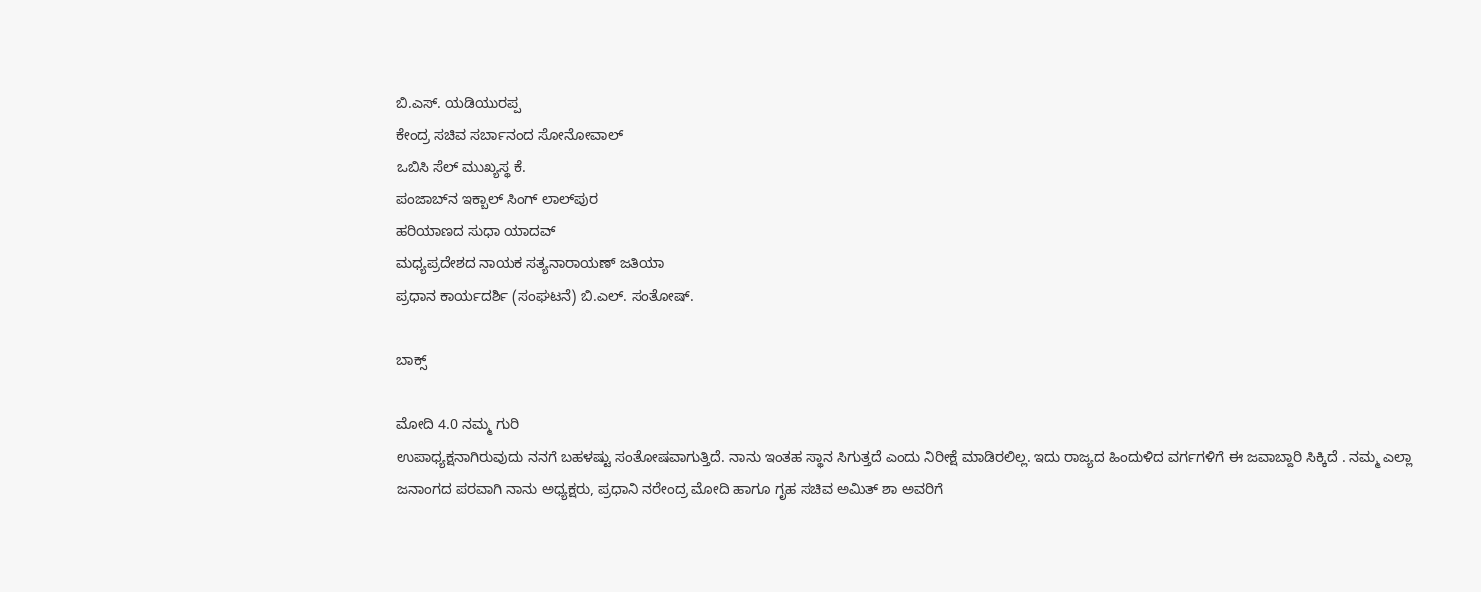ಬಿ.ಎಸ್. ಯಡಿಯುರಪ್ಪ
ಕೇಂದ್ರ ಸಚಿವ ಸರ್ಬಾನಂದ ಸೋನೋವಾಲ್
ಒಬಿಸಿ ಸೆಲ್ ಮುಖ್ಯಸ್ಥ ಕೆ.
ಪಂಜಾಬ್‌ನ ಇಕ್ಬಾಲ್ ಸಿಂಗ್ ಲಾಲ್‌ಪುರ
ಹರಿಯಾಣದ ಸುಧಾ ಯಾದವ್
ಮಧ್ಯಪ್ರದೇಶದ ನಾಯಕ ಸತ್ಯನಾರಾಯಣ್ ಜತಿಯಾ
ಪ್ರಧಾನ ಕಾರ್ಯದರ್ಶಿ (ಸಂಘಟನೆ) ಬಿ.ಎಲ್. ಸಂತೋಷ್.

ಬಾಕ್ಸ್

ಮೋದಿ 4.0 ನಮ್ಮ ಗುರಿ
ಉಪಾಧ್ಯಕ್ಷನಾಗಿರುವುದು ನನಗೆ ಬಹಳಷ್ಟು ಸಂತೋಷವಾಗುತ್ತಿದೆ. ನಾನು ಇಂತಹ ಸ್ಥಾನ ಸಿಗುತ್ತದೆ ಎಂದು ನಿರೀಕ್ಷೆ ಮಾಡಿರಲಿಲ್ಲ. ಇದು ರಾಜ್ಯದ ಹಿಂದುಳಿದ ವರ್ಗಗಳಿಗೆ ಈ ಜವಾಬ್ದಾರಿ ಸಿಕ್ಕಿದೆ . ನಮ್ಮ ಎಲ್ಲಾ ಜನಾಂಗದ ಪರವಾಗಿ ನಾನು ಅಧ್ಯಕ್ಷರು, ಪ್ರಧಾನಿ ನರೇಂದ್ರ ಮೋದಿ ಹಾಗೂ ಗೃಹ ಸಚಿವ ಅಮಿತ್ ಶಾ ಅವರಿಗೆ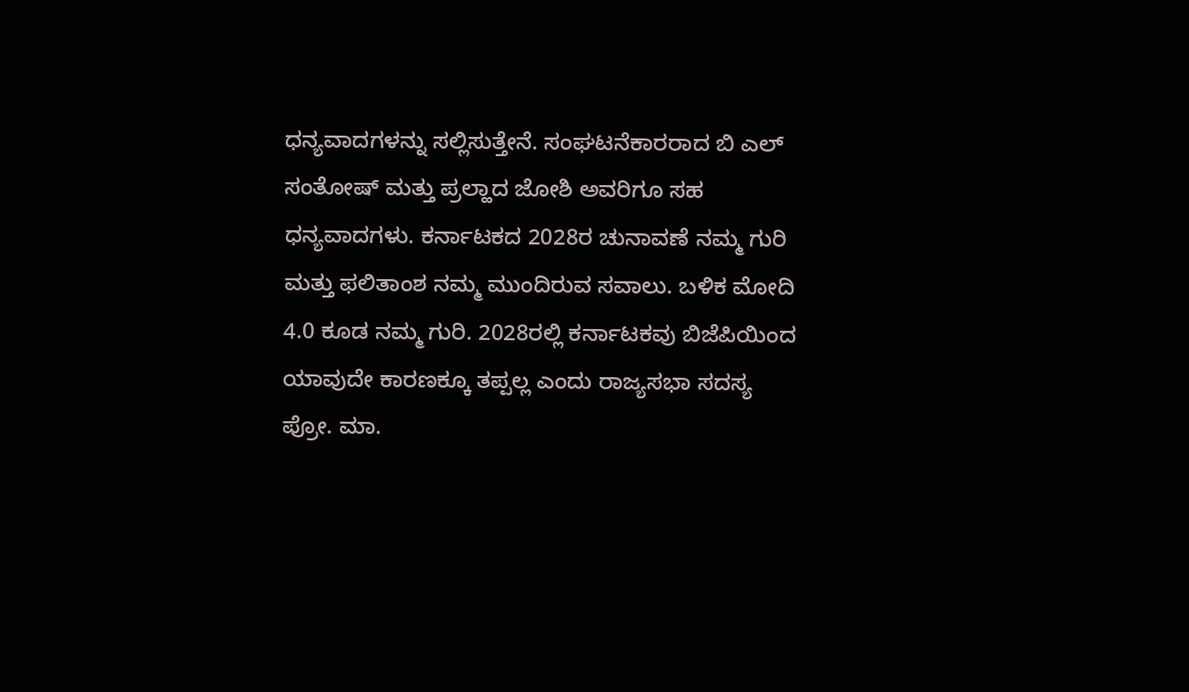ಧನ್ಯವಾದಗಳನ್ನು ಸಲ್ಲಿಸುತ್ತೇನೆ. ಸಂಘಟನೆಕಾರರಾದ ಬಿ ಎಲ್ ಸಂತೋಷ್ ಮತ್ತು ಪ್ರಲ್ಹಾದ ಜೋಶಿ ಅವರಿಗೂ ಸಹ ಧನ್ಯವಾದಗಳು. ಕರ್ನಾಟಕದ 2028ರ ಚುನಾವಣೆ ನಮ್ಮ ಗುರಿ ಮತ್ತು ಫಲಿತಾಂಶ ನಮ್ಮ ಮುಂದಿರುವ ಸವಾಲು. ಬಳಿಕ ಮೋದಿ 4.0 ಕೂಡ ನಮ್ಮ ಗುರಿ. 2028ರಲ್ಲಿ ಕರ್ನಾಟಕವು ಬಿಜೆಪಿಯಿಂದ ಯಾವುದೇ ಕಾರಣಕ್ಕೂ ತಪ್ಪಲ್ಲ ಎಂದು ರಾಜ್ಯಸಭಾ ಸದಸ್ಯ ಪ್ರೋ. ಮಾ.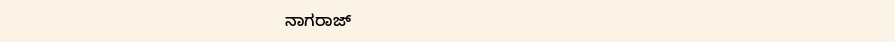ನಾಗರಾಜ್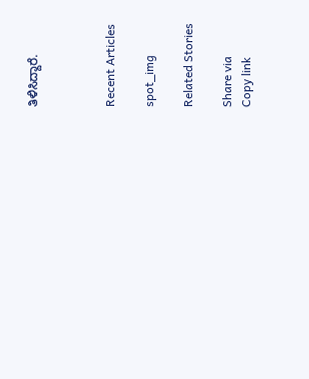ತಿಳಿಸಿದ್ದಾರೆ.



Recent Articles

spot_img

Related Stories

Share via
Copy link